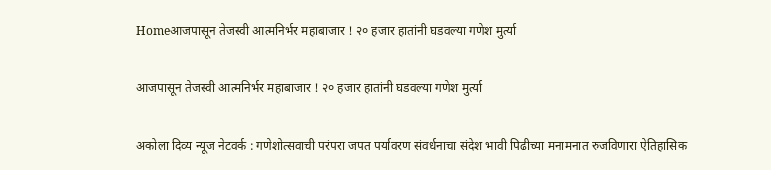Homeआजपासून तेजस्वी आत्मनिर्भर महाबाजार ! २० हजार हातांनी घडवल्या गणेश मुर्त्या

आजपासून तेजस्वी आत्मनिर्भर महाबाजार ! २० हजार हातांनी घडवल्या गणेश मुर्त्या

अकोला दिव्य न्यूज नेटवर्क : गणेशोत्सवाची परंपरा जपत पर्यावरण संवर्धनाचा संदेश भावी पिढीच्या मनामनात रुजविणारा ऐतिहासिक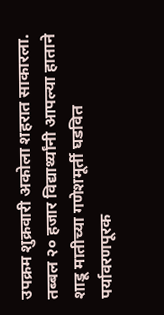उपक्रम शुक्रवारी अकोला शहरात साकारला. तब्बल २० हजार विद्यार्थ्यांनी आपल्या हाताने शाडू मातीच्या गणेशमूर्ती घडवित पर्यावरणपूरक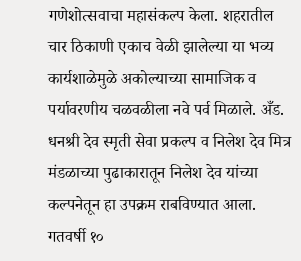गणेशोत्सवाचा महासंकल्प केला. शहरातील चार ठिकाणी एकाच वेळी झालेल्या या भव्य कार्यशाळेमुळे अकोल्याच्या सामाजिक व पर्यावरणीय चळवळीला नवे पर्व मिळाले. अँड. धनश्री देव स्मृती सेवा प्रकल्प व निलेश देव मित्र मंडळाच्या पुढाकारातून निलेश देव यांच्या कल्पनेतून हा उपक्रम राबविण्यात आला. गतवर्षी १०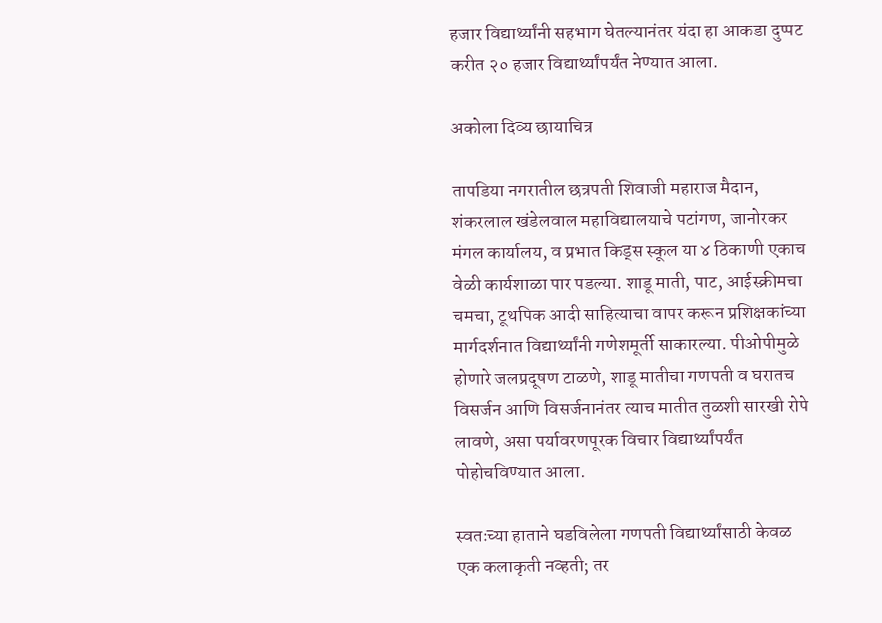हजार विद्यार्थ्यांनी सहभाग घेतल्यानंतर यंदा हा आकडा दुप्पट करीत २० हजार विद्यार्थ्यांपर्यंत नेण्यात आला.

अकोला दिव्य छायाचित्र

तापडिया नगरातील छत्रपती शिवाजी महाराज मैदान, शंकरलाल खंडेलवाल महाविद्यालयाचे पटांगण, जानोरकर मंगल कार्यालय, व प्रभात किड्स स्कूल या ४ ठिकाणी एकाच वेळी कार्यशाळा पार पडल्या. शाडू माती, पाट, आईस्क्रीमचा चमचा, टूथपिक आदी साहित्याचा वापर करून प्रशिक्षकांच्या मार्गदर्शनात विद्यार्थ्यांनी गणेशमूर्ती साकारल्या. पीओपीमुळे होणारे जलप्रदूषण टाळणे, शाडू मातीचा गणपती व घरातच विसर्जन आणि विसर्जनानंतर त्याच मातीत तुळशी सारखी रोपे लावणे, असा पर्यावरणपूरक विचार विद्यार्थ्यांपर्यंत पोहोचविण्यात आला.

स्वतःच्या हाताने घडविलेला गणपती विद्यार्थ्यांसाठी केवळ एक कलाकृती नव्हती; तर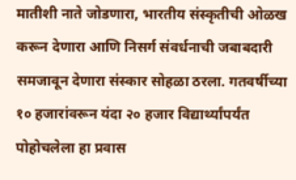मातीशी नाते जोडणारा, भारतीय संस्कृतीची ओळख करून देणारा आणि निसर्ग संवर्धनाची जबाबदारी समजावून देणारा संस्कार सोहळा ठरला. गतवर्षीच्या १० हजारांवरून यंदा २० हजार विद्यार्थ्यांपर्यंत पोहोचलेला हा प्रवास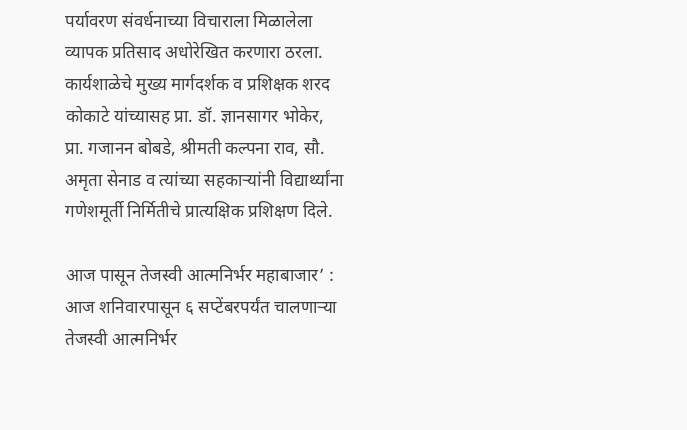पर्यावरण संवर्धनाच्या विचाराला मिळालेला व्यापक प्रतिसाद अधोरेखित करणारा ठरला. कार्यशाळेचे मुख्य मार्गदर्शक व प्रशिक्षक शरद कोकाटे यांच्यासह प्रा. डॉ. ज्ञानसागर भोकेर, प्रा. गजानन बोबडे, श्रीमती कल्पना राव, सौ. अमृता सेनाड व त्यांच्या सहकाऱ्यांनी विद्यार्थ्यांना गणेशमूर्ती निर्मितीचे प्रात्यक्षिक प्रशिक्षण दिले.

आज पासून तेजस्वी आत्मनिर्भर महाबाजार’ : आज शनिवारपासून ६ सप्टेंबरपर्यंत चालणाऱ्या तेजस्वी आत्मनिर्भर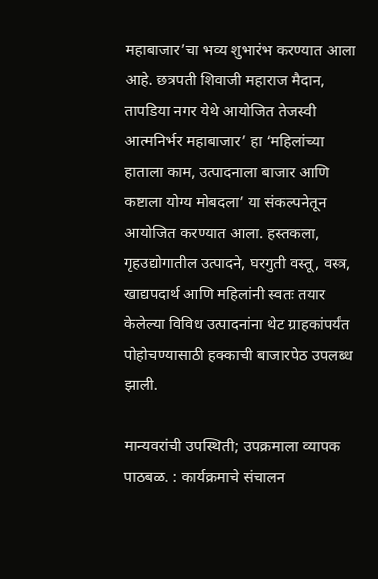महाबाजार’चा भव्य शुभारंभ करण्यात आला आहे. छत्रपती शिवाजी महाराज मैदान, तापडिया नगर येथे आयोजित तेजस्वी आत्मनिर्भर महाबाजार’ हा ‘महिलांच्या हाताला काम, उत्पादनाला बाजार आणि कष्टाला योग्य मोबदला’ या संकल्पनेतून आयोजित करण्यात आला. हस्तकला, गृहउद्योगातील उत्पादने, घरगुती वस्तू, वस्त्र, खाद्यपदार्थ आणि महिलांनी स्वतः तयार केलेल्या विविध उत्पादनांना थेट ग्राहकांपर्यंत पोहोचण्यासाठी हक्काची बाजारपेठ उपलब्ध झाली.

मान्यवरांची उपस्थिती; उपक्रमाला व्यापक पाठबळ. : कार्यक्रमाचे संचालन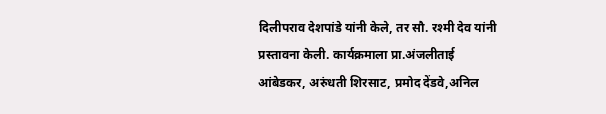दिलीपराव देशपांडे यांनी केले, तर सौ. रश्मी देव यांनी प्रस्तावना केली. कार्यक्रमाला प्रा.अंजलीताई आंबेडकर, अरुंधती शिरसाट, प्रमोद देंडवे,अनिल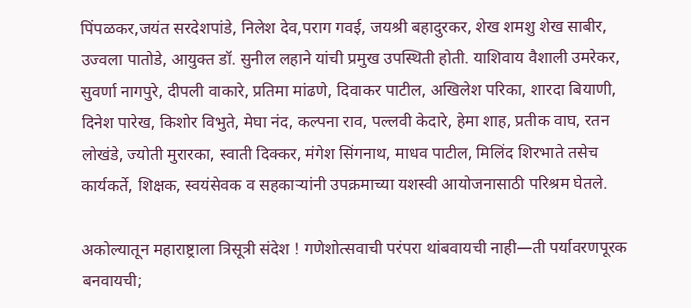पिंपळकर,जयंत सरदेशपांडे, निलेश देव,पराग गवई, जयश्री बहादुरकर, शेख शमशु शेख साबीर, उज्वला पातोडे, आयुक्त डॉ. सुनील लहाने यांची प्रमुख उपस्थिती होती. याशिवाय वैशाली उमरेकर, सुवर्णा नागपुरे, दीपली वाकारे, प्रतिमा मांढणे, दिवाकर पाटील, अखिलेश परिका, शारदा बियाणी, दिनेश पारेख, किशोर विभुते, मेघा नंद, कल्पना राव, पल्लवी केदारे, हेमा शाह, प्रतीक वाघ, रतन लोखंडे, ज्योती मुरारका, स्वाती दिक्कर, मंगेश सिंगनाथ, माधव पाटील, मिलिंद शिरभाते तसेच कार्यकर्ते, शिक्षक, स्वयंसेवक व सहकाऱ्यांनी उपक्रमाच्या यशस्वी आयोजनासाठी परिश्रम घेतले.

अकोल्यातून महाराष्ट्राला त्रिसूत्री संदेश ! गणेशोत्सवाची परंपरा थांबवायची नाही—ती पर्यावरणपूरक बनवायची;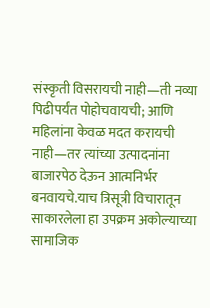संस्कृती विसरायची नाही—ती नव्या पिढीपर्यंत पोहोचवायची; आणि महिलांना केवळ मदत करायची नाही—तर त्यांच्या उत्पादनांना बाजारपेठ देऊन आत्मनिर्भर बनवायचे.याच त्रिसूत्री विचारातून साकारलेला हा उपक्रम अकोल्याच्या सामाजिक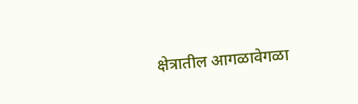क्षेत्रातील आगळावेगळा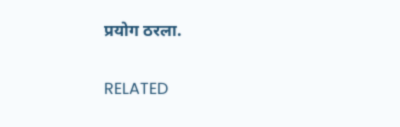प्रयोग ठरला.

RELATED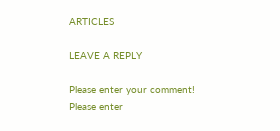ARTICLES

LEAVE A REPLY

Please enter your comment!
Please enter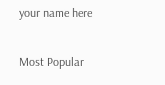your name here

Most Popular